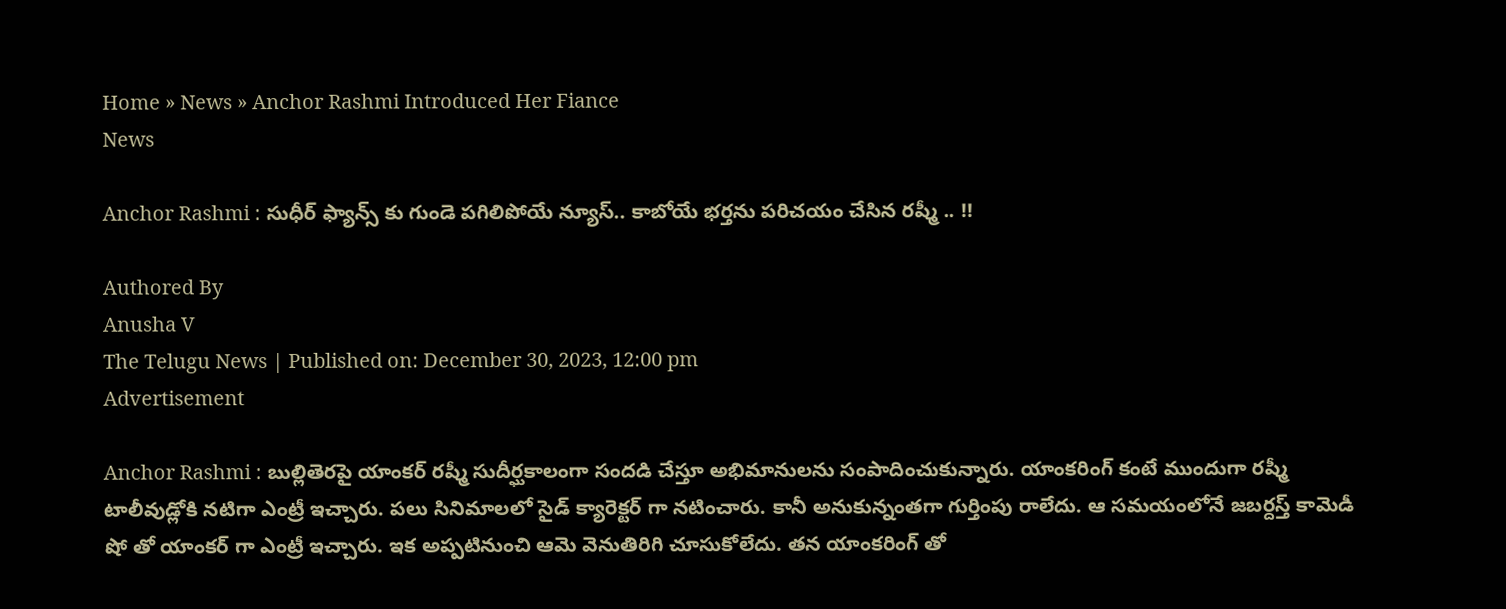Home » News » Anchor Rashmi Introduced Her Fiance
News

Anchor Rashmi : సుధీర్ ఫ్యాన్స్ కు గుండె పగిలిపోయే న్యూస్.. కాబోయే భర్తను పరిచయం చేసిన రష్మీ .. !!

Authored By
Anusha V
The Telugu News | Published on: December 30, 2023, 12:00 pm
Advertisement

Anchor Rashmi : బుల్లితెరపై యాంకర్ రష్మీ సుదీర్ఘకాలంగా సందడి చేస్తూ అభిమానులను సంపాదించుకున్నారు. యాంకరింగ్ కంటే ముందుగా రష్మీ టాలీవుడ్లోకి నటిగా ఎంట్రీ ఇచ్చారు. పలు సినిమాలలో సైడ్ క్యారెక్టర్ గా నటించారు. కానీ అనుకున్నంతగా గుర్తింపు రాలేదు. ఆ సమయంలోనే జబర్దస్త్ కామెడీ షో తో యాంకర్ గా ఎంట్రీ ఇచ్చారు. ఇక అప్పటినుంచి ఆమె వెనుతిరిగి చూసుకోలేదు. తన యాంకరింగ్ తో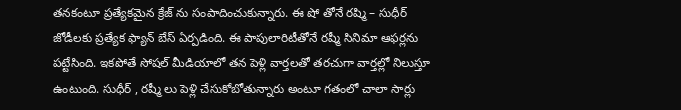తనకంటూ ప్రత్యేకమైన క్రేజ్ ను సంపాదించుకున్నారు. ఈ షో తోనే రష్మి – సుధీర్ జోడీలకు ప్రత్యేక ఫ్యాన్ బేస్ ఏర్పడింది. ఈ పాపులారిటీతోనే రష్మీ సినిమా ఆఫర్లను పట్టేసింది. ఇకపోతే సోషల్ మీడియాలో తన పెళ్లి వార్తలతో తరచుగా వార్తల్లో నిలుస్తూ ఉంటుంది. సుధీర్ , రష్మీ లు పెళ్లి చేసుకోబోతున్నారు అంటూ గతంలో చాలా సార్లు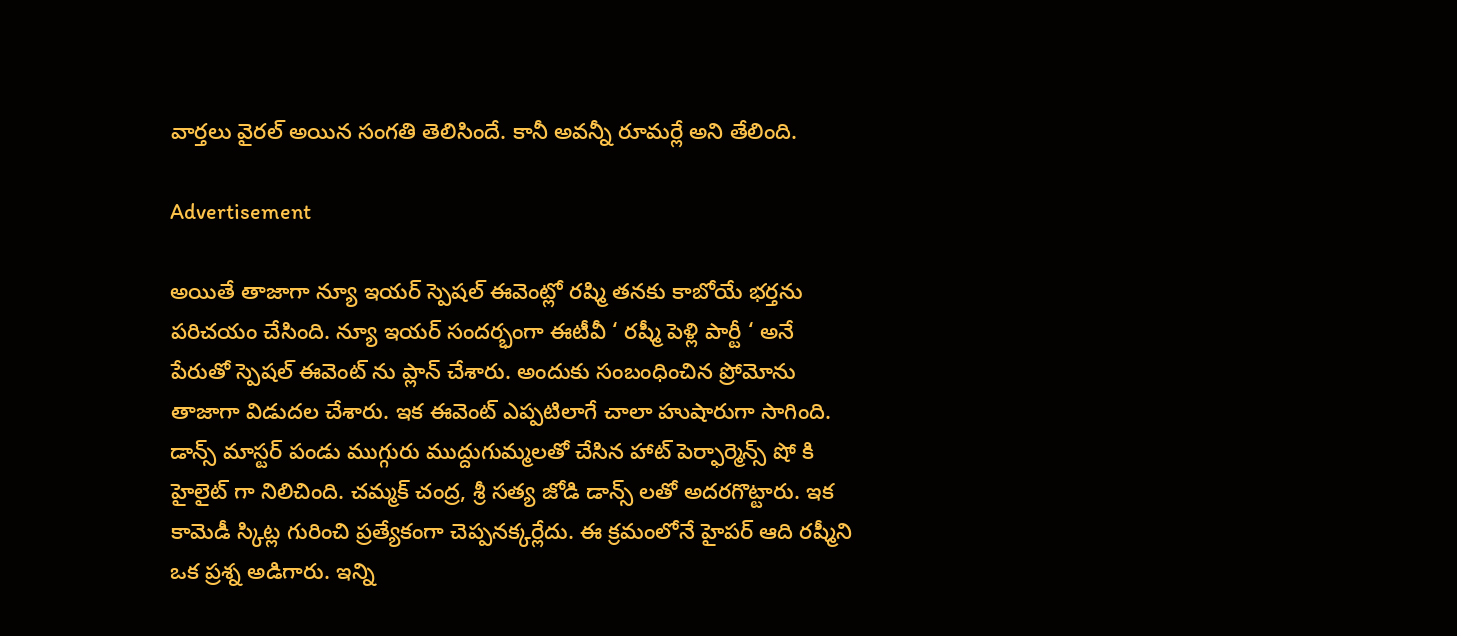వార్తలు వైరల్ అయిన సంగతి తెలిసిందే. కానీ అవన్నీ రూమర్లే అని తేలింది.

Advertisement

అయితే తాజాగా న్యూ ఇయర్ స్పెషల్ ఈవెంట్లో రష్మి తనకు కాబోయే భర్తను పరిచయం చేసింది. న్యూ ఇయర్ సందర్భంగా ఈటీవీ ‘ రష్మీ పెళ్లి పార్టీ ‘ అనే పేరుతో స్పెషల్ ఈవెంట్ ను ప్లాన్ చేశారు. అందుకు సంబంధించిన ప్రోమోను తాజాగా విడుదల చేశారు. ఇక ఈవెంట్ ఎప్పటిలాగే చాలా హుషారుగా సాగింది. డాన్స్ మాస్టర్ పండు ముగ్గురు ముద్దుగుమ్మలతో చేసిన హాట్ పెర్ఫార్మెన్స్ షో కి హైలైట్ గా నిలిచింది. చమ్మక్ చంద్ర, శ్రీ సత్య జోడి డాన్స్ లతో అదరగొట్టారు. ఇక కామెడీ స్కిట్ల గురించి ప్రత్యేకంగా చెప్పనక్కర్లేదు. ఈ క్రమంలోనే హైపర్ ఆది రష్మీని ఒక ప్రశ్న అడిగారు. ఇన్ని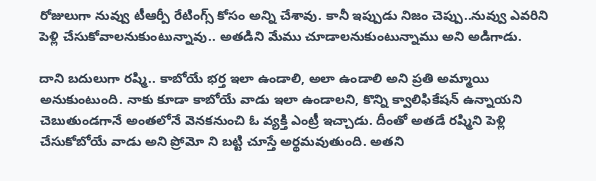రోజులుగా నువ్వు టీఆర్పీ రేటింగ్స్ కోసం అన్ని చేశావు. కానీ ఇప్పుడు నిజం చెప్పు..నువ్వు ఎవరిని పెళ్లి చేసుకోవాలనుకుంటున్నావు.. అతడిని మేము చూడాలనుకుంటున్నాము అని అడిగాడు.

దాని బదులుగా రష్మి.. కాబోయే భర్త ఇలా ఉండాలి, అలా ఉండాలి అని ప్రతి అమ్మాయి అనుకుంటుంది. నాకు కూడా కాబోయే వాడు ఇలా ఉండాలని, కొన్ని క్వాలిఫికేషన్ ఉన్నాయని చెబుతుండగానే అంతలోనే వెనకనుంచి ఓ వ్యక్తి ఎంట్రీ ఇచ్చాడు. దీంతో అతడే రష్మిని పెళ్లి చేసుకోబోయే వాడు అని ప్రోమో ని బట్టి చూస్తే అర్థమవుతుంది. అతని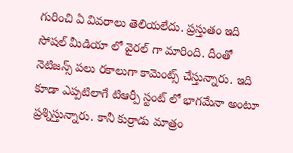గురించి ఏ వివరాలు తెలియలేదు. ప్రస్తుతం ఇది సోషల్ మీడియా లో వైరల్ గా మారింది. దీంతో నెటిజన్స్ పలు రకాలుగా కామెంట్స్ చేస్తున్నారు. ఇది కూడా ఎప్పటిలాగే టిఆర్పీ స్టంట్ లో భాగమేనా అంటూ ప్రశ్నిస్తున్నారు. కానీ కుర్రాడు మాత్రం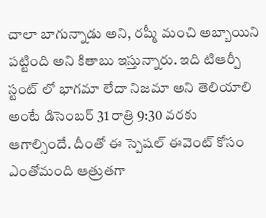చాలా బాగున్నాడు అని, రష్మీ మంచి అబ్బాయిని పట్టింది అని కితాబు ఇస్తున్నారు. ఇది టిఆర్పీ స్టంట్ లో భాగమా లేదా నిజమా అని తెలియాలి అంటే డిసెంబర్ 31 రాత్రి 9:30 వరకు ఆగాల్సిందే. దీంతో ఈ స్పెషల్ ఈవెంట్ కోసం ఎంతోమంది ఆత్రుతగా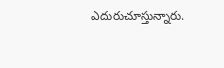ఎదురుచూస్తున్నారు.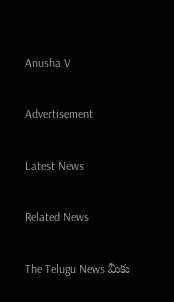Anusha V

Advertisement

Latest News

Related News

The Telugu News మీకు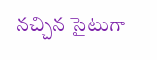నచ్చిన సైటుగా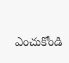ఎంచుకోండి